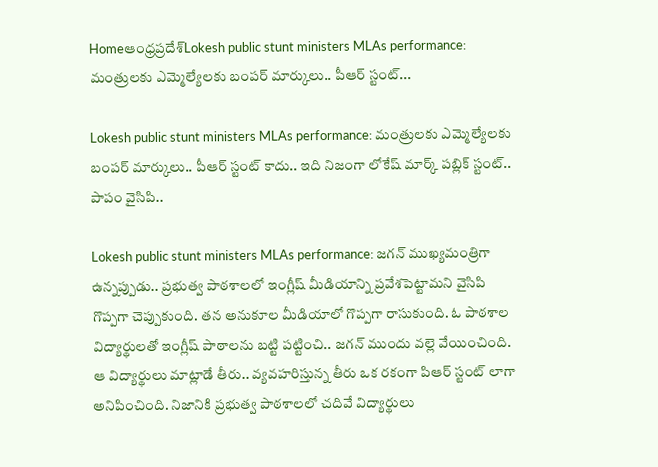Homeఆంధ్రప్రదేశ్‌Lokesh public stunt ministers MLAs performance: మంత్రులకు ఎమ్మెల్యేలకు బంపర్ మార్కులు.. పీఆర్ స్టంట్...

Lokesh public stunt ministers MLAs performance: మంత్రులకు ఎమ్మెల్యేలకు బంపర్ మార్కులు.. పీఆర్ స్టంట్ కాదు.. ఇది నిజంగా లోకేష్ మార్క్ పబ్లిక్ స్టంట్.. పాపం వైసిపి..

Lokesh public stunt ministers MLAs performance: జగన్ ముఖ్యమంత్రిగా ఉన్నప్పుడు.. ప్రభుత్వ పాఠశాలలో ఇంగ్లీష్ మీడియాన్ని ప్రవేశపెట్టామని వైసిపి గొప్పగా చెప్పుకుంది. తన అనుకూల మీడియాలో గొప్పగా రాసుకుంది. ఓ పాఠశాల విద్యార్థులతో ఇంగ్లీష్ పాఠాలను బట్టి పట్టించి.. జగన్ ముందు వల్లె వేయించింది. ఆ విద్యార్థులు మాట్లాడే తీరు.. వ్యవహరిస్తున్న తీరు ఒక రకంగా పిఆర్ స్టంట్ లాగా అనిపించింది. నిజానికి ప్రభుత్వ పాఠశాలలో చదివే విద్యార్థులు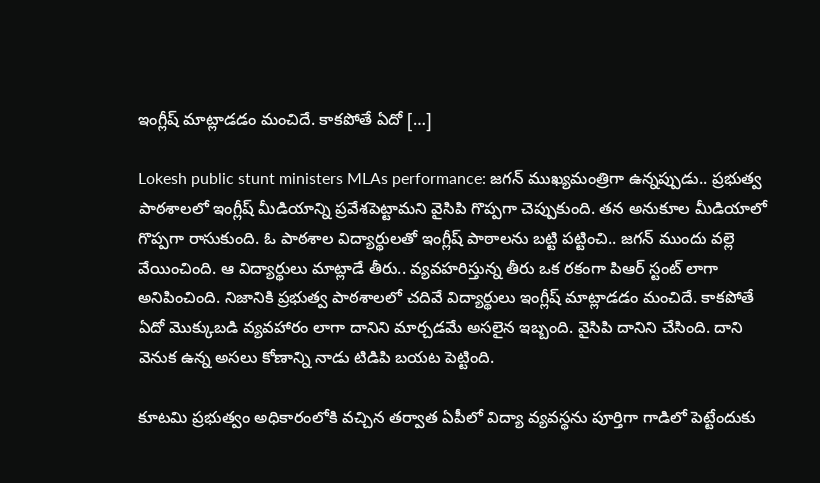ఇంగ్లీష్ మాట్లాడడం మంచిదే. కాకపోతే ఏదో […]

Lokesh public stunt ministers MLAs performance: జగన్ ముఖ్యమంత్రిగా ఉన్నప్పుడు.. ప్రభుత్వ పాఠశాలలో ఇంగ్లీష్ మీడియాన్ని ప్రవేశపెట్టామని వైసిపి గొప్పగా చెప్పుకుంది. తన అనుకూల మీడియాలో గొప్పగా రాసుకుంది. ఓ పాఠశాల విద్యార్థులతో ఇంగ్లీష్ పాఠాలను బట్టి పట్టించి.. జగన్ ముందు వల్లె వేయించింది. ఆ విద్యార్థులు మాట్లాడే తీరు.. వ్యవహరిస్తున్న తీరు ఒక రకంగా పిఆర్ స్టంట్ లాగా అనిపించింది. నిజానికి ప్రభుత్వ పాఠశాలలో చదివే విద్యార్థులు ఇంగ్లీష్ మాట్లాడడం మంచిదే. కాకపోతే ఏదో మొక్కుబడి వ్యవహారం లాగా దానిని మార్చడమే అసలైన ఇబ్బంది. వైసిపి దానిని చేసింది. దాని వెనుక ఉన్న అసలు కోణాన్ని నాడు టిడిపి బయట పెట్టింది.

కూటమి ప్రభుత్వం అధికారంలోకి వచ్చిన తర్వాత ఏపీలో విద్యా వ్యవస్థను పూర్తిగా గాడిలో పెట్టేందుకు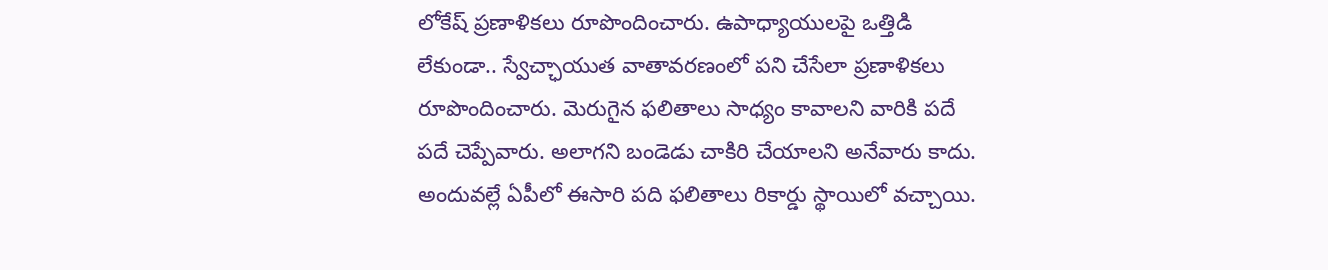లోకేష్ ప్రణాళికలు రూపొందించారు. ఉపాధ్యాయులపై ఒత్తిడి లేకుండా.. స్వేచ్ఛాయుత వాతావరణంలో పని చేసేలా ప్రణాళికలు రూపొందించారు. మెరుగైన ఫలితాలు సాధ్యం కావాలని వారికి పదే పదే చెప్పేవారు. అలాగని బండెడు చాకిరి చేయాలని అనేవారు కాదు. అందువల్లే ఏపీలో ఈసారి పది ఫలితాలు రికార్డు స్థాయిలో వచ్చాయి.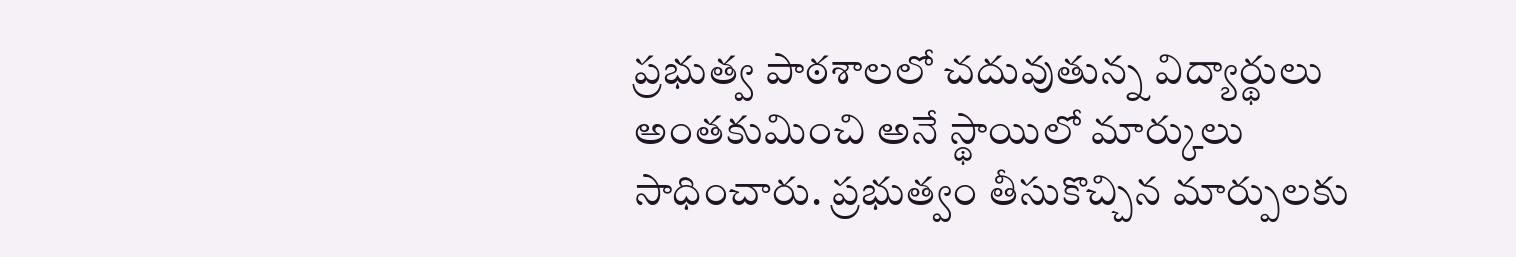ప్రభుత్వ పాఠశాలలో చదువుతున్న విద్యార్థులు అంతకుమించి అనే స్థాయిలో మార్కులు సాధించారు. ప్రభుత్వం తీసుకొచ్చిన మార్పులకు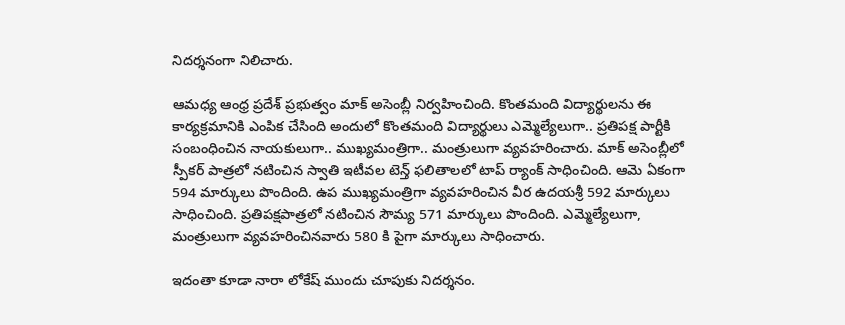నిదర్శనంగా నిలిచారు.

ఆమధ్య ఆంధ్ర ప్రదేశ్ ప్రభుత్వం మాక్ అసెంబ్లీ నిర్వహించింది. కొంతమంది విద్యార్థులను ఈ కార్యక్రమానికి ఎంపిక చేసింది అందులో కొంతమంది విద్యార్థులు ఎమ్మెల్యేలుగా.. ప్రతిపక్ష పార్టీకి సంబంధించిన నాయకులుగా.. ముఖ్యమంత్రిగా.. మంత్రులుగా వ్యవహరించారు. మాక్ అసెంబ్లీలో స్పీకర్ పాత్రలో నటించిన స్వాతి ఇటీవల టెన్త్ ఫలితాలలో టాప్ ర్యాంక్ సాధించింది. ఆమె ఏకంగా 594 మార్కులు పొందింది. ఉప ముఖ్యమంత్రిగా వ్యవహరించిన వీర ఉదయశ్రీ 592 మార్కులు సాధించింది. ప్రతిపక్షపాత్రలో నటించిన సౌమ్య 571 మార్కులు పొందింది. ఎమ్మెల్యేలుగా, మంత్రులుగా వ్యవహరించినవారు 580 కి పైగా మార్కులు సాధించారు.

ఇదంతా కూడా నారా లోకేష్ ముందు చూపుకు నిదర్శనం.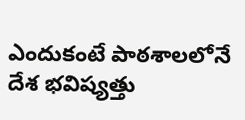ఎందుకంటే పాఠశాలలోనే దేశ భవిష్యత్తు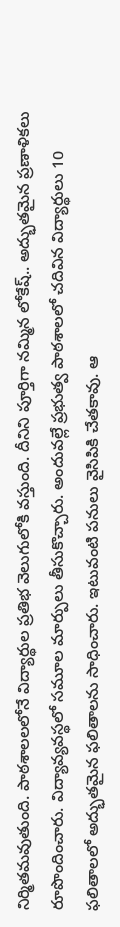నిర్మితమవుతుంది. పాఠశాలలలోనే విద్యార్థుల ప్రతిభ వెలుగులోకి వస్తుంది. దీనిని పూర్తిగా నమ్మిన లోకేష్.. అద్భుతమైన ప్రణాళికలు రూపొందించారు. విద్యావ్యవస్థలో సమూల మార్పులు తీసుకొచ్చారు. అందువల్లే ప్రభుత్వ పాఠశాలలో చదివిన విద్యార్థులు 10 ఫలితాలలో అద్భుతమైన ఫలితాలను సాధించారు. ఇటువంటి పనులు వైసిపికి చేతకావు. ఆ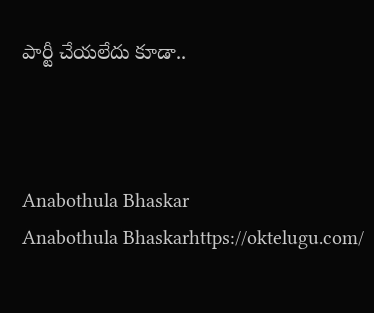పార్టీ చేయలేదు కూడా..



Anabothula Bhaskar
Anabothula Bhaskarhttps://oktelugu.com/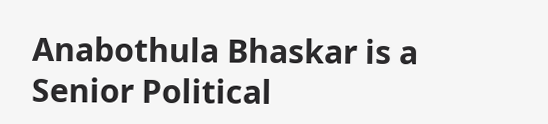Anabothula Bhaskar is a Senior Political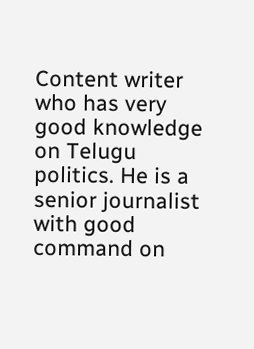Content writer who has very good knowledge on Telugu politics. He is a senior journalist with good command on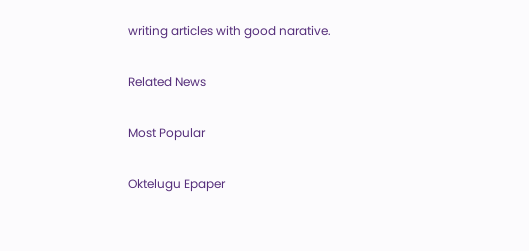writing articles with good narative.

Related News

Most Popular

Oktelugu Epaper